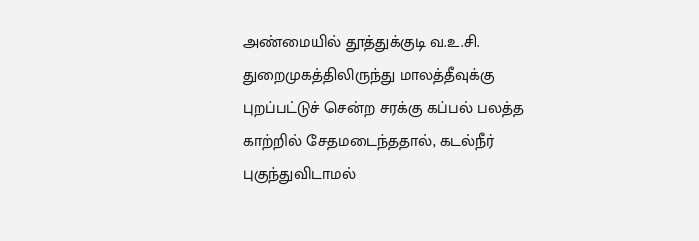அண்மையில் தூத்துக்குடி வ.உ.சி. துறைமுகத்திலிருந்து மாலத்தீவுக்கு புறப்பட்டுச் சென்ற சரக்கு கப்பல் பலத்த காற்றில் சேதமடைந்ததால், கடல்நீர் புகுந்துவிடாமல்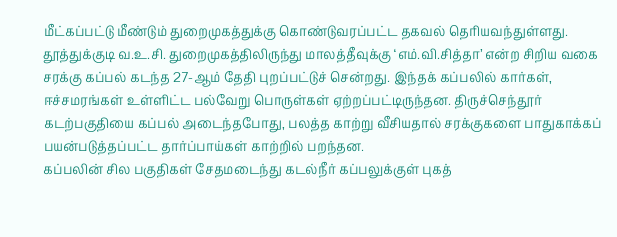மீட்கப்பட்டு மீண்டும் துறைமுகத்துக்கு கொண்டுவரப்பட்ட தகவல் தெரியவந்துள்ளது.
தூத்துக்குடி வ.உ.சி. துறைமுகத்திலிருந்து மாலத்தீவுக்கு ‘எம்.வி.சித்தா’ என்ற சிறிய வகை சரக்கு கப்பல் கடந்த 27-ஆம் தேதி புறப்பட்டுச் சென்றது. இந்தக் கப்பலில் கார்கள், ஈச்சமரங்கள் உள்ளிட்ட பல்வேறு பொருள்கள் ஏற்றப்பட்டிருந்தன. திருச்செந்தூர் கடற்பகுதியை கப்பல் அடைந்தபோது, பலத்த காற்று வீசியதால் சரக்குகளை பாதுகாக்கப் பயன்படுத்தப்பட்ட தார்ப்பாய்கள் காற்றில் பறந்தன.
கப்பலின் சில பகுதிகள் சேதமடைந்து கடல்நீர் கப்பலுக்குள் புகத்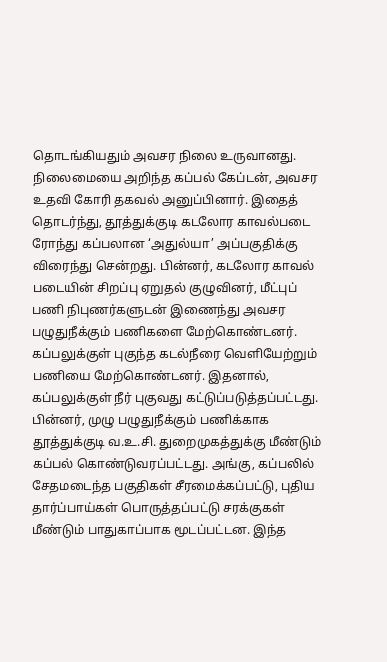தொடங்கியதும் அவசர நிலை உருவானது. நிலைமையை அறிந்த கப்பல் கேப்டன், அவசர உதவி கோரி தகவல் அனுப்பினார். இதைத் தொடர்ந்து, தூத்துக்குடி கடலோர காவல்படை ரோந்து கப்பலான ‘அதுல்யா’ அப்பகுதிக்கு விரைந்து சென்றது. பின்னர், கடலோர காவல் படையின் சிறப்பு ஏறுதல் குழுவினர், மீட்புப் பணி நிபுணர்களுடன் இணைந்து அவசர பழுதுநீக்கும் பணிகளை மேற்கொண்டனர்.
கப்பலுக்குள் புகுந்த கடல்நீரை வெளியேற்றும் பணியை மேற்கொண்டனர். இதனால், கப்பலுக்குள் நீர் புகுவது கட்டுப்படுத்தப்பட்டது.
பின்னர், முழு பழுதுநீக்கும் பணிக்காக தூத்துக்குடி வ.உ.சி. துறைமுகத்துக்கு மீண்டும் கப்பல் கொண்டுவரப்பட்டது. அங்கு, கப்பலில் சேதமடைந்த பகுதிகள் சீரமைக்கப்பட்டு, புதிய தார்ப்பாய்கள் பொருத்தப்பட்டு சரக்குகள் மீண்டும் பாதுகாப்பாக மூடப்பட்டன. இந்த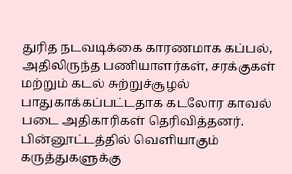துரித நடவடிக்கை காரணமாக கப்பல், அதிலிருந்த பணியாளர்கள், சரக்குகள் மற்றும் கடல் சுற்றுச்சூழல் பாதுகாக்கப்பட்டதாக கடலோர காவல் படை அதிகாரிகள் தெரிவித்தனர்.
பின்னூட்டத்தில் வெளியாகும் கருத்துகளுக்கு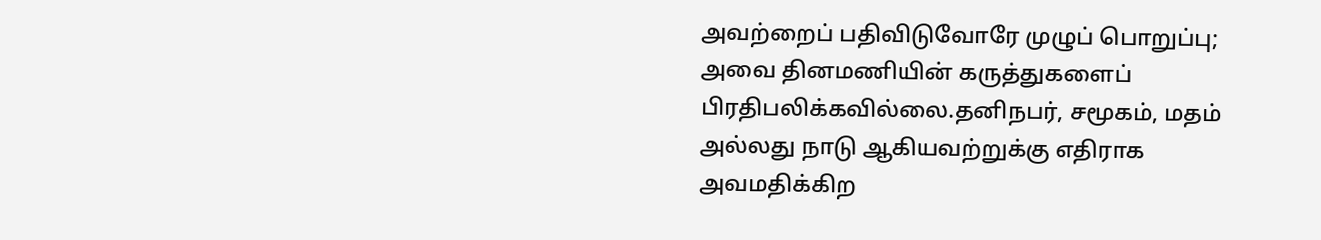அவற்றைப் பதிவிடுவோரே முழுப் பொறுப்பு; அவை தினமணியின் கருத்துகளைப் பிரதிபலிக்கவில்லை.தனிநபர், சமூகம், மதம் அல்லது நாடு ஆகியவற்றுக்கு எதிராக அவமதிக்கிற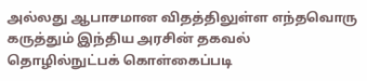அல்லது ஆபாசமான விதத்திலுள்ள எந்தவொரு கருத்தும் இந்திய அரசின் தகவல் தொழில்நுட்பக் கொள்கைப்படி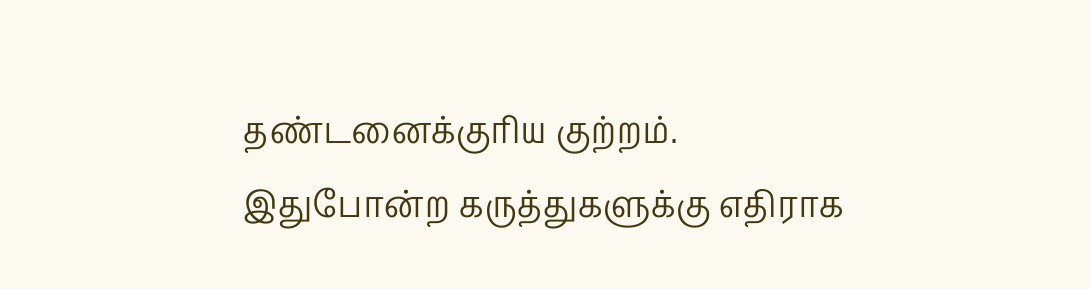தண்டனைக்குரிய குற்றம். இதுபோன்ற கருத்துகளுக்கு எதிராக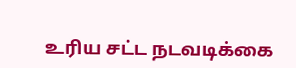உரிய சட்ட நடவடிக்கை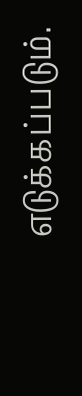எடுக்கப்படும்.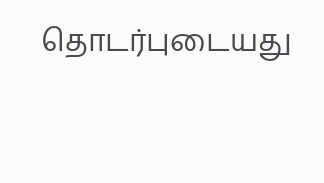தொடர்புடையது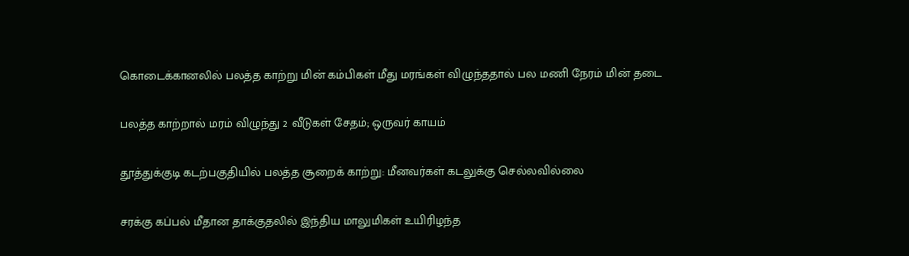கொடைக்கானலில் பலத்த காற்று மின் கம்பிகள் மீது மரங்கள் விழுந்ததால் பல மணி நேரம் மின் தடை

பலத்த காற்றால் மரம் விழுந்து 2 வீடுகள் சேதம்; ஒருவர் காயம்

தூத்துக்குடி கடற்பகுதியில் பலத்த சூறைக் காற்று: மீனவர்கள் கடலுக்கு செல்லவில்லை

சரக்கு கப்பல் மீதான தாக்குதலில் இந்திய மாலுமிகள் உயிரிழந்த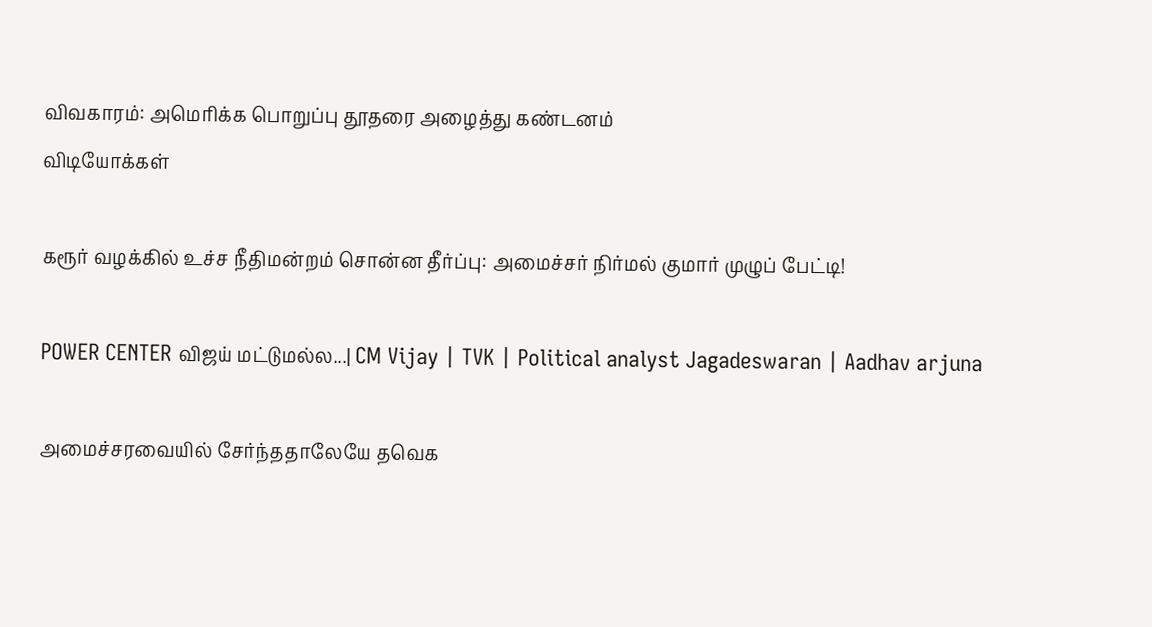விவகாரம்: அமெரிக்க பொறுப்பு தூதரை அழைத்து கண்டனம்
விடியோக்கள்

கரூர் வழக்கில் உச்ச நீதிமன்றம் சொன்ன தீர்ப்பு: அமைச்சர் நிர்மல் குமார் முழுப் பேட்டி!

POWER CENTER விஜய் மட்டுமல்ல...| CM Vijay | TVK | Political analyst Jagadeswaran | Aadhav arjuna

அமைச்சரவையில் சேர்ந்ததாலேயே தவெக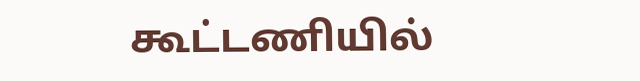கூட்டணியில்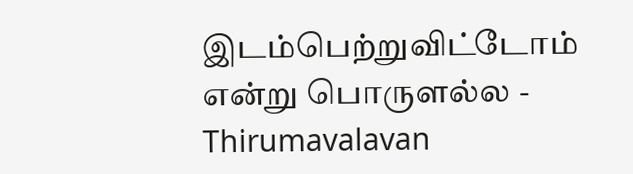இடம்பெற்றுவிட்டோம் என்று பொருளல்ல - Thirumavalavan